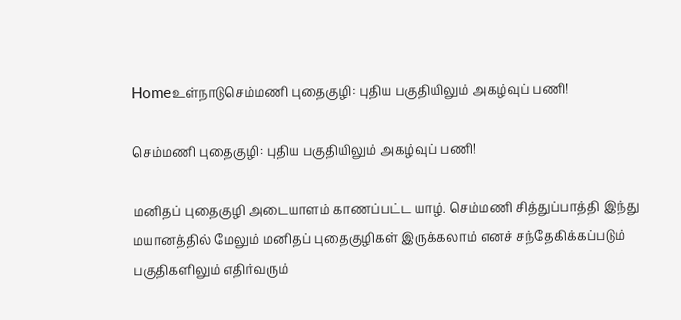Homeஉள்நாடுசெம்மணி புதைகுழி: புதிய பகுதியிலும் அகழ்வுப் பணி!

செம்மணி புதைகுழி: புதிய பகுதியிலும் அகழ்வுப் பணி!

மனிதப் புதைகுழி அடையாளம் காணப்பட்ட யாழ். செம்மணி சித்துப்பாத்தி இந்து மயானத்தில் மேலும் மனிதப் புதைகுழிகள் இருக்கலாம் எனச் சந்தேகிக்கப்படும் பகுதிகளிலும் எதிர்வரும்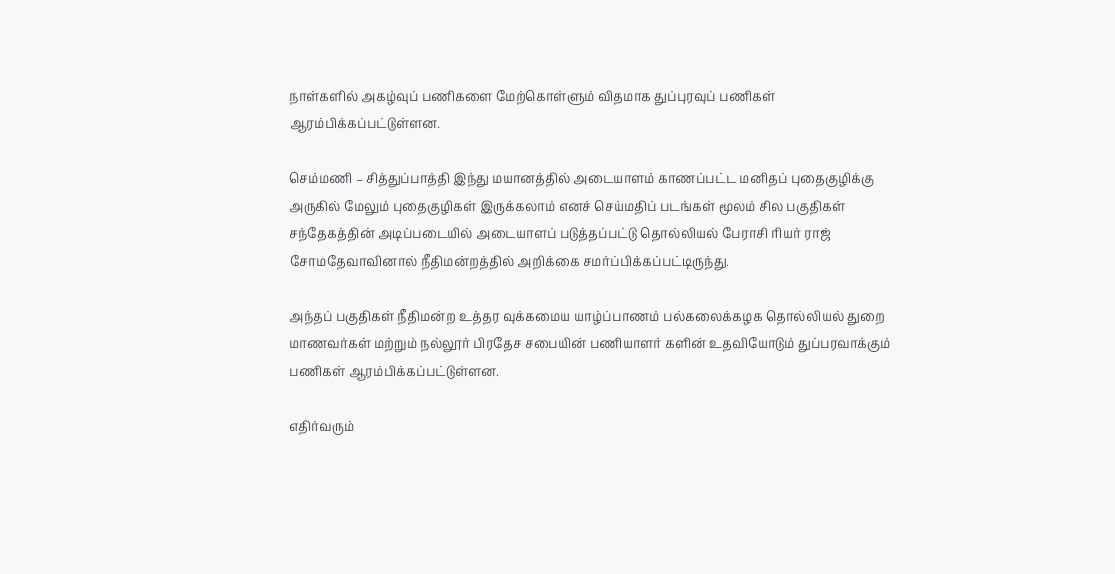நாள்களில் அகழ்வுப் பணிகளை மேற்கொள்ளும் விதமாக துப்புரவுப் பணிகள் ஆரம்பிக்கப்பட்டுள்ளன.

செம்மணி – சித்துப்பாத்தி இந்து மயானத்தில் அடையாளம் காணப்பட்ட மனிதப் புதைகுழிக்கு அருகில் மேலும் புதைகுழிகள் இருக்கலாம் எனச் செய்மதிப் படங்கள் மூலம் சில பகுதிகள் சந்தேகத்தின் அடிப்படையில் அடையாளப் படுத்தப்பட்டு தொல்லியல் பேராசி ரியர் ராஜ் சோமதேவாவினால் நீதிமன்றத்தில் அறிக்கை சமர்ப்பிக்கப்பட்டிருந்து.

அந்தப் பகுதிகள் நீதிமன்ற உத்தர வுக்கமைய யாழ்ப்பாணம் பல்கலைக்கழக தொல்லியல் துறை மாணவர்கள் மற்றும் நல்லூர் பிரதேச சபையின் பணியாளர் களின் உதவியோடும் துப்பரவாக்கும் பணிகள் ஆரம்பிக்கப்பட்டுள்ளன.

எதிர்வரும்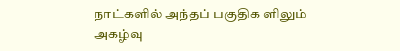நாட்களில் அந்தப் பகுதிக ளிலும் அகழ்வு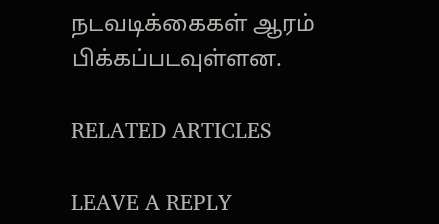நடவடிக்கைகள் ஆரம் பிக்கப்படவுள்ளன.

RELATED ARTICLES

LEAVE A REPLY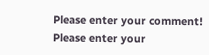Please enter your comment!
Please enter your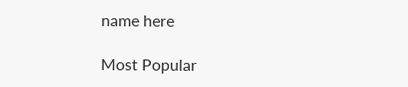name here

Most Popular